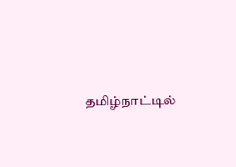தமிழ்நாட்டில்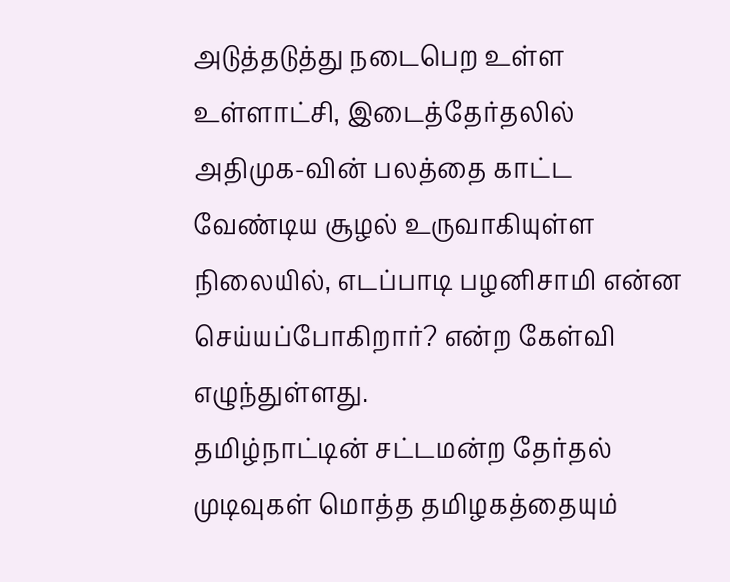அடுத்தடுத்து நடைபெற உள்ள உள்ளாட்சி, இடைத்தேர்தலில் அதிமுக-வின் பலத்தை காட்ட வேண்டிய சூழல் உருவாகியுள்ள நிலையில், எடப்பாடி பழனிசாமி என்ன செய்யப்போகிறார்? என்ற கேள்வி எழுந்துள்ளது.
தமிழ்நாட்டின் சட்டமன்ற தேர்தல் முடிவுகள் மொத்த தமிழகத்தையும்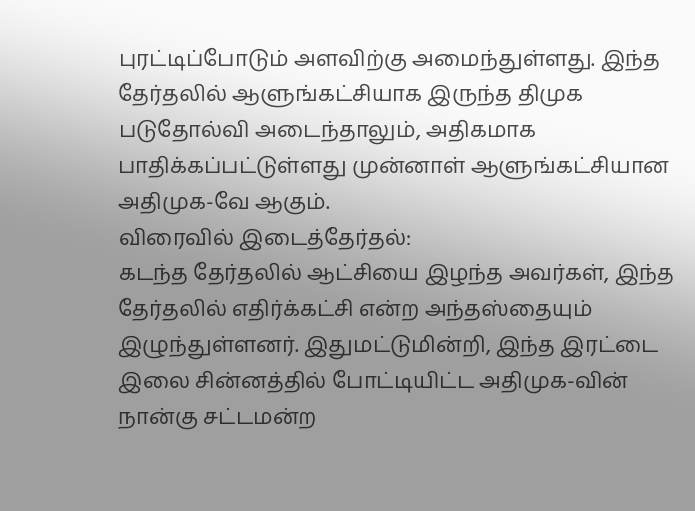புரட்டிப்போடும் அளவிற்கு அமைந்துள்ளது. இந்த தேர்தலில் ஆளுங்கட்சியாக இருந்த திமுக படுதோல்வி அடைந்தாலும், அதிகமாக பாதிக்கப்பட்டுள்ளது முன்னாள் ஆளுங்கட்சியான அதிமுக-வே ஆகும்.
விரைவில் இடைத்தேர்தல்:
கடந்த தேர்தலில் ஆட்சியை இழந்த அவர்கள், இந்த தேர்தலில் எதிர்க்கட்சி என்ற அந்தஸ்தையும் இழுந்துள்ளனர். இதுமட்டுமின்றி, இந்த இரட்டை இலை சின்னத்தில் போட்டியிட்ட அதிமுக-வின் நான்கு சட்டமன்ற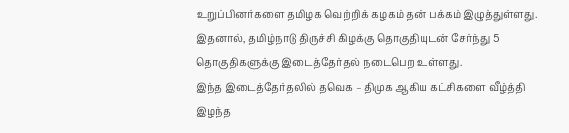உறுப்பினர்களை தமிழக வெற்றிக் கழகம் தன் பக்கம் இழுத்துள்ளது. இதனால், தமிழ்நாடு திருச்சி கிழக்கு தொகுதியுடன் சேர்ந்து 5 தொகுதிகளுக்கு இடைத்தேர்தல் நடைபெற உள்ளது.
இந்த இடைத்தேர்தலில் தவெக – திமுக ஆகிய கட்சிகளை வீழ்த்தி இழந்த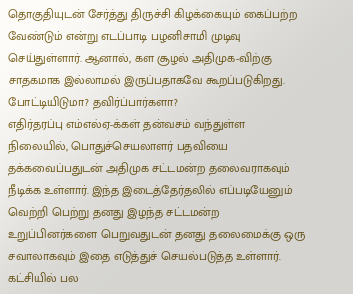தொகுதியுடன் சேர்த்து திருச்சி கிழக்கையும் கைப்பற்ற வேண்டும் என்று எடப்பாடி பழனிசாமி முடிவு செய்துள்ளார். ஆனால், கள சூழல் அதிமுக-விற்கு சாதகமாக இல்லாமல் இருப்பதாகவே கூறப்படுகிறது.
போட்டியிடுமா? தவிர்ப்பார்களா?
எதிர்தரப்பு எம்எல்ஏ-க்கள் தன்வசம் வந்துள்ள நிலையில், பொதுச்செயலாளர் பதவியை தக்கவைப்பதுடன் அதிமுக சட்டமன்ற தலைவராகவும் நீடிக்க உள்ளார். இந்த இடைத்தேர்தலில் எப்படியேனும் வெற்றி பெற்று தனது இழந்த சட்டமன்ற உறுப்பினர்களை பெறுவதுடன் தனது தலைமைக்கு ஒரு சவாலாகவும் இதை எடுத்துச் செயல்படுத்த உள்ளார்.
கட்சியில் பல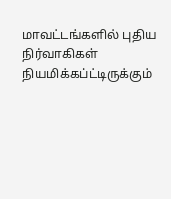மாவட்டங்களில் புதிய நிர்வாகிகள் நியமிக்கப்ட்டிருக்கும்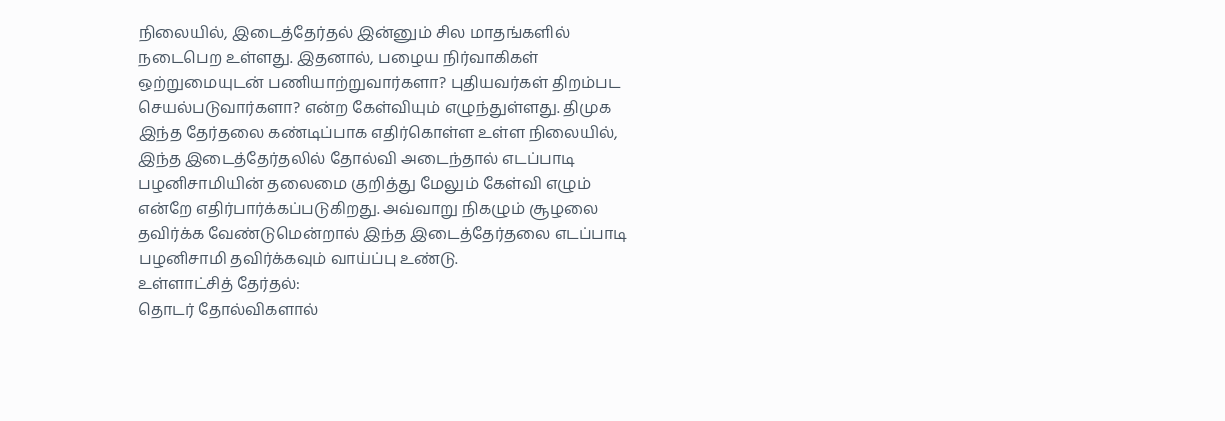நிலையில், இடைத்தேர்தல் இன்னும் சில மாதங்களில் நடைபெற உள்ளது. இதனால், பழைய நிர்வாகிகள் ஒற்றுமையுடன் பணியாற்றுவார்களா? புதியவர்கள் திறம்பட செயல்படுவார்களா? என்ற கேள்வியும் எழுந்துள்ளது. திமுக இந்த தேர்தலை கண்டிப்பாக எதிர்கொள்ள உள்ள நிலையில், இந்த இடைத்தேர்தலில் தோல்வி அடைந்தால் எடப்பாடி பழனிசாமியின் தலைமை குறித்து மேலும் கேள்வி எழும் என்றே எதிர்பார்க்கப்படுகிறது. அவ்வாறு நிகழும் சூழலை தவிர்க்க வேண்டுமென்றால் இந்த இடைத்தேர்தலை எடப்பாடி பழனிசாமி தவிர்க்கவும் வாய்ப்பு உண்டு.
உள்ளாட்சித் தேர்தல்:
தொடர் தோல்விகளால்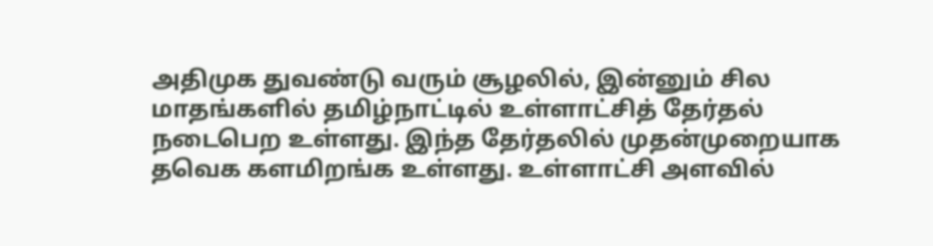அதிமுக துவண்டு வரும் சூழலில், இன்னும் சில மாதங்களில் தமிழ்நாட்டில் உள்ளாட்சித் தேர்தல் நடைபெற உள்ளது. இந்த தேர்தலில் முதன்முறையாக தவெக களமிறங்க உள்ளது. உள்ளாட்சி அளவில்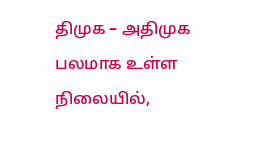திமுக – அதிமுக பலமாக உள்ள நிலையில்,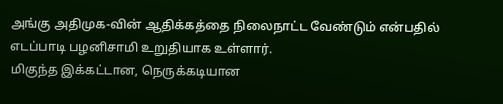அங்கு அதிமுக-வின் ஆதிக்கத்தை நிலைநாட்ட வேண்டும் என்பதில் எடப்பாடி பழனிசாமி உறுதியாக உள்ளார்.
மிகுந்த இக்கட்டான, நெருக்கடியான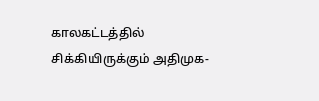காலகட்டத்தில் சிக்கியிருக்கும் அதிமுக-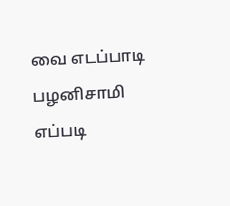வை எடப்பாடி பழனிசாமி எப்படி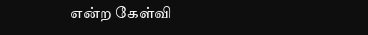என்ற கேள்வி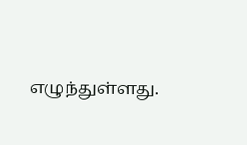எழுந்துள்ளது.